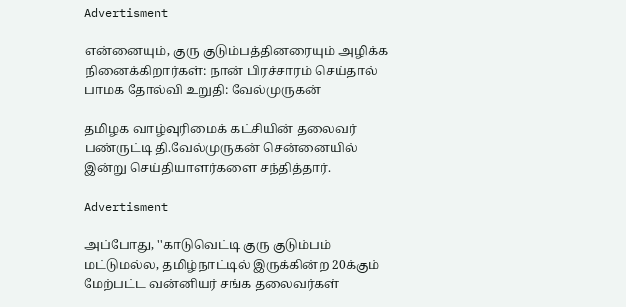Advertisment

என்னையும், குரு குடும்பத்தினரையும் அழிக்க நினைக்கிறார்கள்: நான் பிரச்சாரம் செய்தால் பாமக தோல்வி உறுதி: வேல்முருகன்

தமிழக வாழ்வுரிமைக் கட்சியின் தலைவர் பண்ருட்டி தி.வேல்முருகன் சென்னையில் இன்று செய்தியாளர்களை சந்தித்தார்.

Advertisment

அப்போது, ''காடுவெட்டி குரு குடும்பம் மட்டுமல்ல, தமிழ்நாட்டில் இருக்கின்ற 20க்கும் மேற்பட்ட வன்னியர் சங்க தலைவர்கள்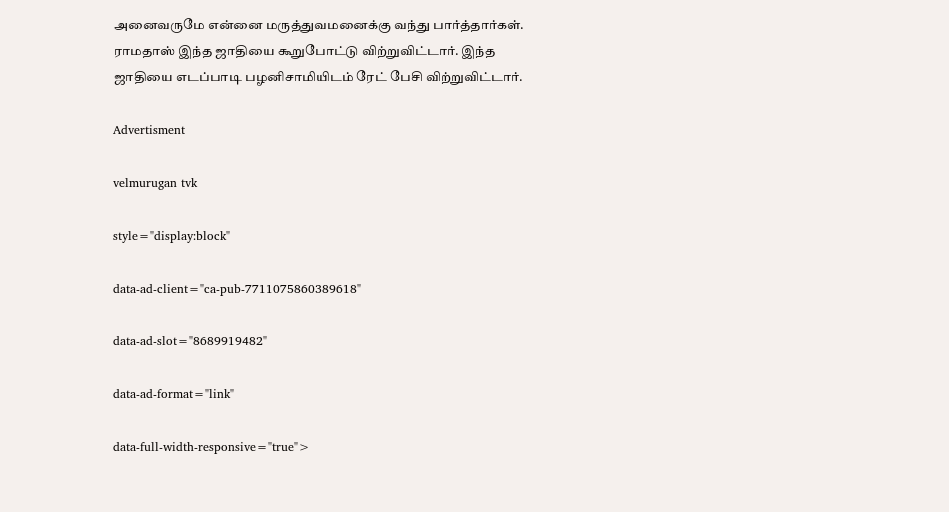அனைவருமே என்னை மருத்துவமனைக்கு வந்து பார்த்தார்கள். ராமதாஸ் இந்த ஜாதியை கூறுபோட்டு விற்றுவிட்டார். இந்த ஜாதியை எடப்பாடி பழனிசாமியிடம் ரேட் பேசி விற்றுவிட்டார்.

Advertisment

velmurugan tvk

style="display:block"

data-ad-client="ca-pub-7711075860389618"

data-ad-slot="8689919482"

data-ad-format="link"

data-full-width-responsive="true">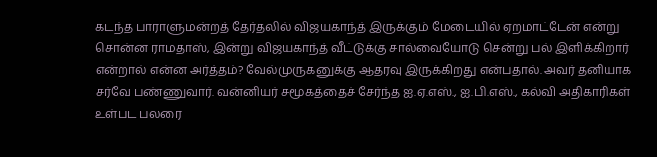கடந்த பாராளுமன்றத் தேர்தலில் விஜயகாந்த் இருக்கும் மேடையில் ஏறமாட்டேன் என்று சொன்ன ராமதாஸ், இன்று விஜயகாந்த் வீட்டுக்கு சால்வையோடு சென்று பல் இளிக்கிறார் என்றால் என்ன அர்த்தம்? வேல்முருகனுக்கு ஆதரவு இருக்கிறது என்பதால். அவர் தனியாக சர்வே பண்ணுவார். வன்னியர் சமூகத்தைச் சேர்ந்த ஐ.ஏ.எஸ்., ஐ.பி.எஸ்., கல்வி அதிகாரிகள் உள்பட பலரை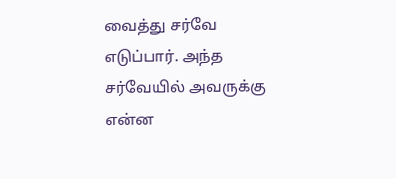வைத்து சர்வே எடுப்பார். அந்த சர்வேயில் அவருக்கு என்ன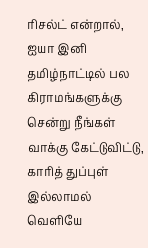ரிசல்ட் என்றால், ஐயா இனி தமிழ்நாட்டில் பல கிராமங்களுக்கு சென்று நீங்கள் வாக்கு கேட்டுவிட்டு, காரித் துப்புள் இல்லாமல் வெளியே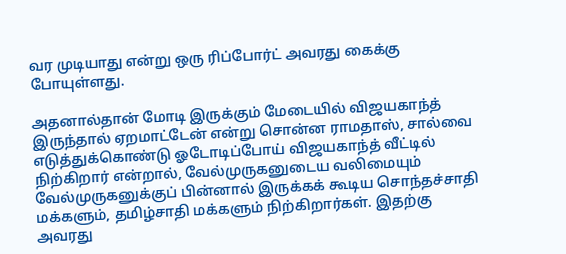வர முடியாது என்று ஒரு ரிப்போர்ட் அவரது கைக்கு போயுள்ளது.

அதனால்தான் மோடி இருக்கும் மேடையில் விஜயகாந்த் இருந்தால் ஏறமாட்டேன் என்று சொன்ன ராமதாஸ், சால்வை எடுத்துக்கொண்டு ஓடோடிப்போய் விஜயகாந்த் வீட்டில் நிற்கிறார் என்றால், வேல்முருகனுடைய வலிமையும் வேல்முருகனுக்குப் பின்னால் இருக்கக் கூடிய சொந்தச்சாதி மக்களும், தமிழ்சாதி மக்களும் நிற்கிறார்கள். இதற்கு அவரது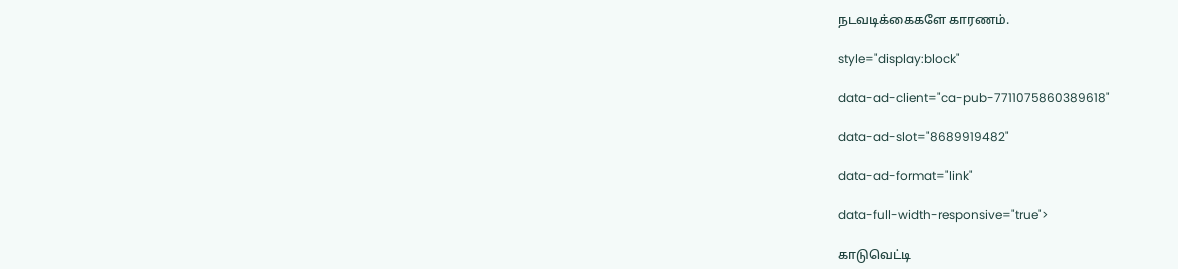நடவடிக்கைகளே காரணம்.

style="display:block"

data-ad-client="ca-pub-7711075860389618"

data-ad-slot="8689919482"

data-ad-format="link"

data-full-width-responsive="true">

காடுவெட்டி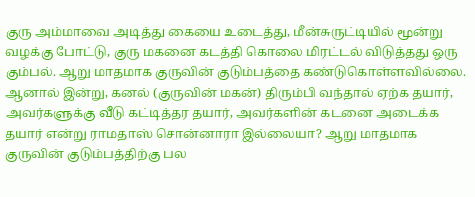குரு அம்மாவை அடித்து கையை உடைத்து, மீன்சுருட்டியில் மூன்று வழக்கு போட்டு, குரு மகனை கடத்தி கொலை மிரட்டல் விடுத்தது ஒரு கும்பல். ஆறு மாதமாக குருவின் குடும்பத்தை கண்டுகொள்ளவில்லை. ஆனால் இன்று, கனல் (குருவின் மகன்) திரும்பி வந்தால் ஏற்க தயார், அவர்களுக்கு வீடு கட்டித்தர தயார், அவர்களின் கடனை அடைக்க தயார் என்று ராமதாஸ் சொன்னாரா இல்லையா? ஆறு மாதமாக குருவின் குடும்பத்திற்கு பல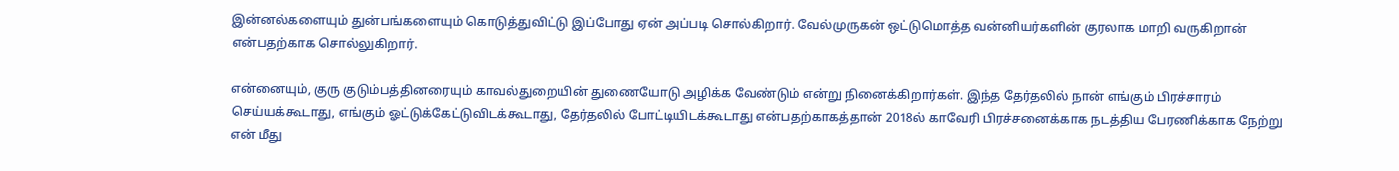இன்னல்களையும் துன்பங்களையும் கொடுத்துவிட்டு இப்போது ஏன் அப்படி சொல்கிறார். வேல்முருகன் ஒட்டுமொத்த வன்னியர்களின் குரலாக மாறி வருகிறான் என்பதற்காக சொல்லுகிறார்.

என்னையும், குரு குடும்பத்தினரையும் காவல்துறையின் துணையோடு அழிக்க வேண்டும் என்று நினைக்கிறார்கள். இந்த தேர்தலில் நான் எங்கும் பிரச்சாரம் செய்யக்கூடாது, எங்கும் ஓட்டுக்கேட்டுவிடக்கூடாது, தேர்தலில் போட்டியிடக்கூடாது என்பதற்காகத்தான் 2018ல் காவேரி பிரச்சனைக்காக நடத்திய பேரணிக்காக நேற்று என் மீது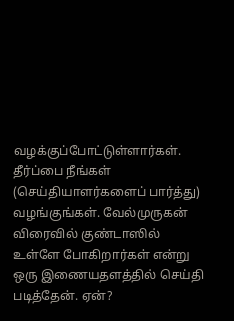வழக்குப்போட்டுள்ளார்கள். தீர்ப்பை நீங்கள் (செய்தியாளர்களைப் பார்த்து) வழங்குங்கள். வேல்முருகன் விரைவில் குண்டாஸில் உள்ளே போகிறார்கள் என்று ஒரு இணையதளத்தில் செய்தி படித்தேன். ஏன்?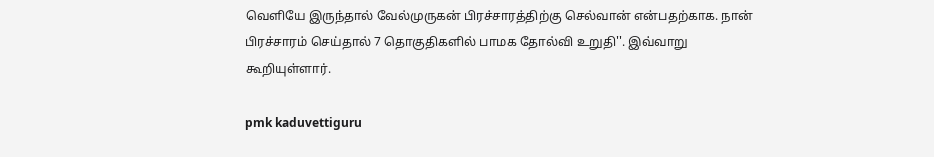வெளியே இருந்தால் வேல்முருகன் பிரச்சாரத்திற்கு செல்வான் என்பதற்காக. நான் பிரச்சாரம் செய்தால் 7 தொகுதிகளில் பாமக தோல்வி உறுதி''. இவ்வாறு கூறியுள்ளார்.

pmk kaduvettiguru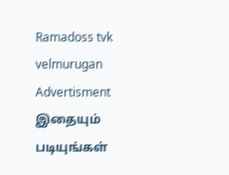Ramadoss tvk velmurugan
Advertisment
இதையும் படியுங்கள்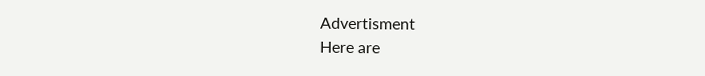Advertisment
Here are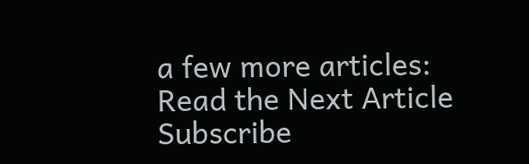a few more articles:
Read the Next Article
Subscribe